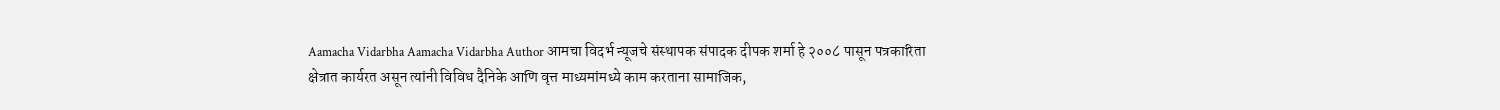Aamacha Vidarbha Aamacha Vidarbha Author आमचा विदर्भ न्यूजचे संस्थापक संपादक दीपक शर्मा हे २००८ पासून पत्रकारिता क्षेत्रात कार्यरत असून त्यांनी विविध दैनिके आणि वृत्त माध्यमांमध्ये काम करताना सामाजिक,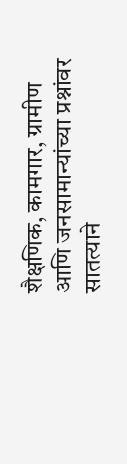शैक्षणिक, कामगार, ग्रामीण आणि जनसामान्यांच्या प्रश्नांवर सातत्याने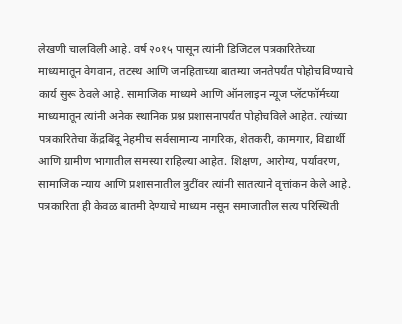लेखणी चालविली आहे. वर्ष २०१५ पासून त्यांनी डिजिटल पत्रकारितेच्या माध्यमातून वेगवान, तटस्थ आणि जनहिताच्या बातम्या जनतेपर्यंत पोहोचविण्याचे कार्य सुरू ठेवले आहे. सामाजिक माध्यमे आणि ऑनलाइन न्यूज प्लॅटफॉर्मच्या माध्यमातून त्यांनी अनेक स्थानिक प्रश्न प्रशासनापर्यंत पोहोचविले आहेत. त्यांच्या पत्रकारितेचा केंद्रबिंदू नेहमीच सर्वसामान्य नागरिक, शेतकरी, कामगार, विद्यार्थी आणि ग्रामीण भागातील समस्या राहिल्या आहेत. शिक्षण, आरोग्य, पर्यावरण, सामाजिक न्याय आणि प्रशासनातील त्रुटींवर त्यांनी सातत्याने वृत्तांकन केले आहे. पत्रकारिता ही केवळ बातमी देण्याचे माध्यम नसून समाजातील सत्य परिस्थिती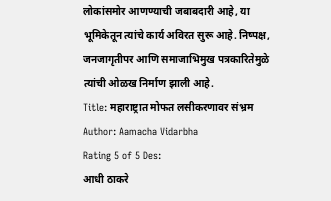लोकांसमोर आणण्याची जबाबदारी आहे, या भूमिकेतून त्यांचे कार्य अविरत सुरू आहे. निष्पक्ष, जनजागृतीपर आणि समाजाभिमुख पत्रकारितेमुळे त्यांची ओळख निर्माण झाली आहे.
Title: महाराष्ट्रात मोफत लसीकरणावर संभ्रम
Author: Aamacha Vidarbha
Rating 5 of 5 Des:
आधी ठाकरे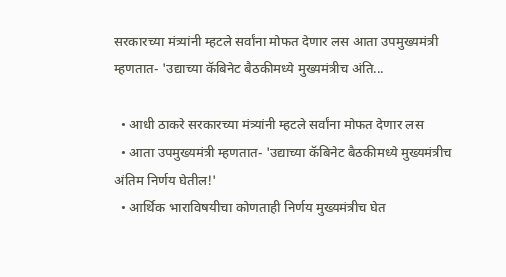सरकारच्या मंत्र्यांनी म्हटले सर्वांना मोफत देणार लस आता उपमुख्यमंत्री म्हणतात- 'उद्याच्या कॅबिनेट बैठकीमध्ये मुख्यमंत्रीच अंति...

  • आधी ठाकरे सरकारच्या मंत्र्यांनी म्हटले सर्वांना मोफत देणार लस
  • आता उपमुख्यमंत्री म्हणतात- 'उद्याच्या कॅबिनेट बैठकीमध्ये मुख्यमंत्रीच अंतिम निर्णय घेतील!'
  • आर्थिक भाराविषयीचा कोणताही निर्णय मुख्यमंत्रीच घेत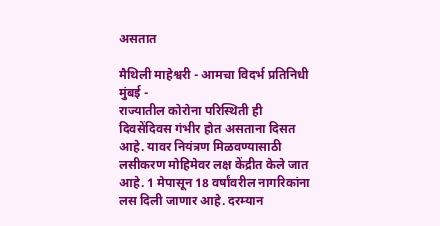असतात

मैथिली माहेश्वरी - आमचा विदर्भ प्रतिनिधी
मुंबई -
राज्यातील कोरोना परिस्थिती ही दिवसेंदिवस गंभीर होत असताना दिसत आहे. यावर नियंत्रण मिळवण्यासाठी लसीकरण मोहिमेवर लक्ष केंद्रीत केले जात आहे. 1 मेपासून 18 वर्षांवरील नागरिकांना लस दिली जाणार आहे. दरम्यान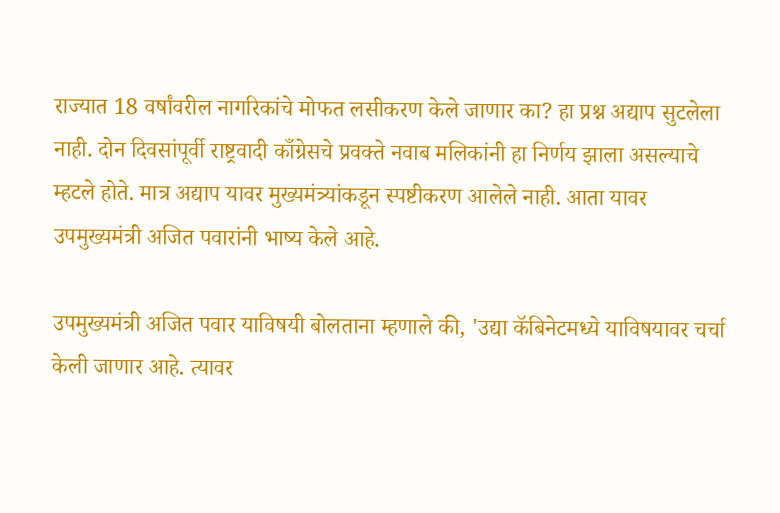राज्यात 18 वर्षांवरील नागरिकांचे मोफत लसीकरण केले जाणार का? हा प्रश्न अद्याप सुटलेला नाही. दोन दिवसांपूर्वी राष्ट्रवादी काँग्रेसचे प्रवक्ते नवाब मलिकांनी हा निर्णय झाला असल्याचे म्हटले होते. मात्र अद्याप यावर मुख्यमंत्र्यांकडून स्पष्टीकरण आलेले नाही. आता यावर उपमुख्यमंत्री अजित पवारांनी भाष्य केले आहे.

उपमुख्यमंत्री अजित पवार याविषयी बोलताना म्हणाले की, 'उद्या कॅबिनेटमध्ये याविषयावर चर्चा केली जाणार आहे. त्यावर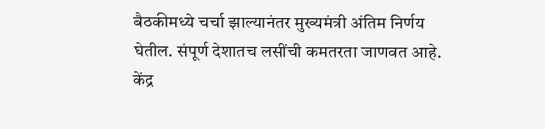बैठकीमध्ये चर्चा झाल्यानंतर मुख्यमंत्री अंतिम निर्णय घेतील. संपूर्ण देशातच लसींची कमतरता जाणवत आहे. केंद्र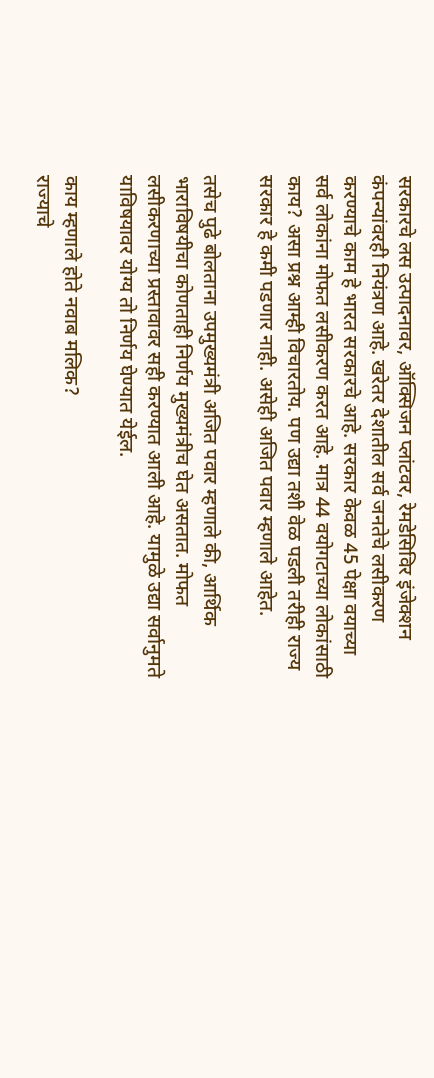सरकारचे लस उत्पादनावर, ऑक्सिजन प्लांटवर, रेमडेसिविर इंजेक्शन कंपन्यांवरही नियंत्रण आहे. खरेतर देशातील सर्व जनतेचे लसीकरण करण्याचे काम हे भारत सरकारचे आहे. सरकार केवळ 45 पेक्षा वयाच्या सर्व लोकांना मोफत लसीकरण करत आहे. मात्र 44 वयोगटाच्या लोकांसाठी काय? असा प्रश्न आम्ही विचारतोय. पण उद्या तशी वेळ पडली तरीही राज्य सरकार हे कमी पडणार नाही. असेही अजित पवार म्हणाले आहेत.

तसेच पुढे बोलताना उपमुख्यमंत्री अजित पवार म्हणाले की, आर्थिक भाराविषयीचा कोणताही निर्णय मुख्यमंत्रीच घेत असतात. मोफत लसीकरणाच्या प्रस्तावावर सही करण्यात आली आहे. यामुळे उद्या सर्वानुमते याविषयावर योग्य तो निर्णय घेण्यात येईल.

काय म्हणाले होते नवाब मलिक?
राज्याचे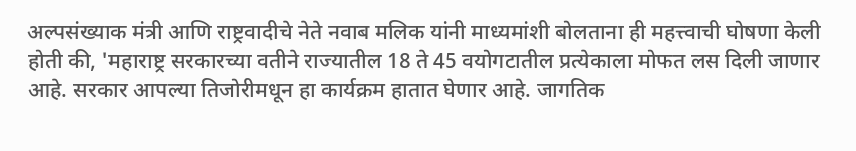अल्पसंख्याक मंत्री आणि राष्ट्रवादीचे नेते नवाब मलिक यांनी माध्यमांशी बोलताना ही महत्त्वाची घोषणा केली होती की, 'महाराष्ट्र सरकारच्या वतीने राज्यातील 18 ते 45 वयोगटातील प्रत्येकाला मोफत लस दिली जाणार आहे. सरकार आपल्या तिजोरीमधून हा कार्यक्रम हातात घेणार आहे. जागतिक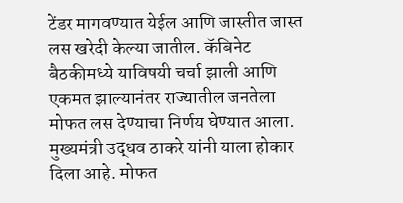टेंडर मागवण्यात येईल आणि जास्तीत जास्त लस खरेदी केल्या जातील. कॅबिनेट बैठकीमध्ये याविषयी चर्चा झाली आणि एकमत झाल्यानंतर राज्यातील जनतेला मोफत लस देण्याचा निर्णय घेण्यात आला. मुख्यमंत्री उद्धव ठाकरे यांनी याला होकार दिला आहे. मोफत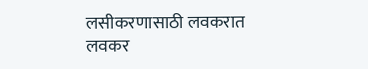लसीकरणासाठी लवकरात लवकर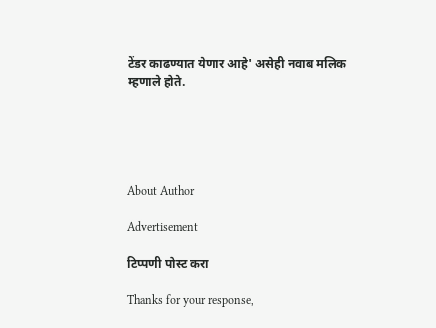टेंडर काढण्यात येणार आहे' असेही नवाब मलिक म्हणाले होते.





About Author

Advertisement

टिप्पणी पोस्ट करा

Thanks for your response,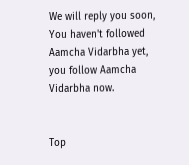We will reply you soon, You haven't followed Aamcha Vidarbha yet, you follow Aamcha Vidarbha now.


Top